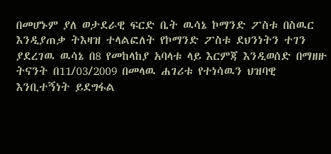በመሆኑም ያለ ወታደራዊ ፍርድ ቤት ዉሳኔ ኮማንድ ፖስቱ በስዉር እንዲያጠቃ ትእዛዝ ተላልፎለት የኮማንድ ፖስቱ ደህንነትን ተገን ያደረገዉ ዉሳኔ በ8 የመከላከያ አባላቱ ላይ እርምጃ እንዲወሰድ በማዘዙ ትናንት በ11/03/2009 በመላዉ ሐገሪቱ የተነሳዉን ህዝባዊ እንቢተኝነት ይደግፋል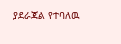ያደራጃል የተባለዉ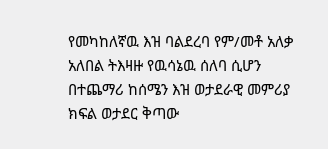የመካከለኛዉ እዝ ባልደረባ የም/መቶ አለቃ አለበል ትእዛዙ የዉሳኔዉ ሰለባ ሲሆን በተጨማሪ ከሰሜን እዝ ወታደራዊ መምሪያ ክፍል ወታደር ቅጣው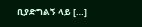ቢያድግልኝ ላይ […]